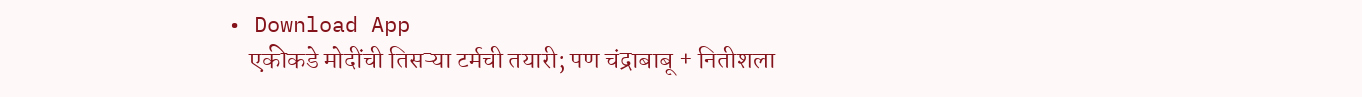• Download App
    एकीकडे मोदींची तिसऱ्या टर्मची तयारी; पण चंद्राबाबू + नितीशला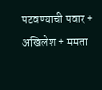पटवण्याची पवार + अखिलेश + ममता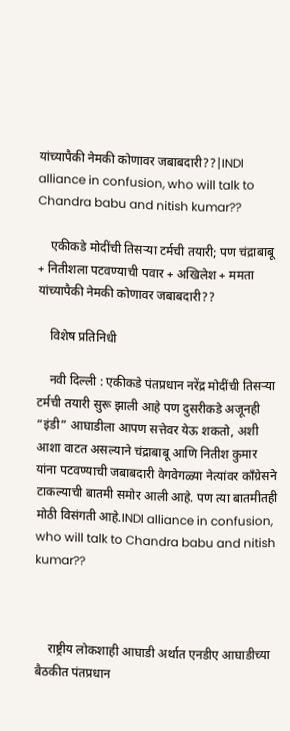यांच्यापैकी नेमकी कोणावर जबाबदारी??|INDI alliance in confusion, who will talk to Chandra babu and nitish kumar??

    एकीकडे मोदींची तिसऱ्या टर्मची तयारी; पण चंद्राबाबू + नितीशला पटवण्याची पवार + अखिलेश + ममता यांच्यापैकी नेमकी कोणावर जबाबदारी??

    विशेष प्रतिनिधी

    नवी दिल्ली : एकीकडे पंतप्रधान नरेंद्र मोदींची तिसऱ्या टर्मची तयारी सुरू झाली आहे पण दुसरीकडे अजूनही “इंडी” आघाडीला आपण सत्तेवर येऊ शकतो, अशी आशा वाटत असल्याने चंद्राबाबू आणि नितीश कुमार यांना पटवण्याची जबाबदारी वेगवेगळ्या नेत्यांवर काँग्रेसने टाकल्याची बातमी समोर आली आहे. पण त्या बातमीतही मोठी विसंगती आहे.INDI alliance in confusion, who will talk to Chandra babu and nitish kumar??



    राष्ट्रीय लोकशाही आघाडी अर्थात एनडीए आघाडीच्या बैठकीत पंतप्रधान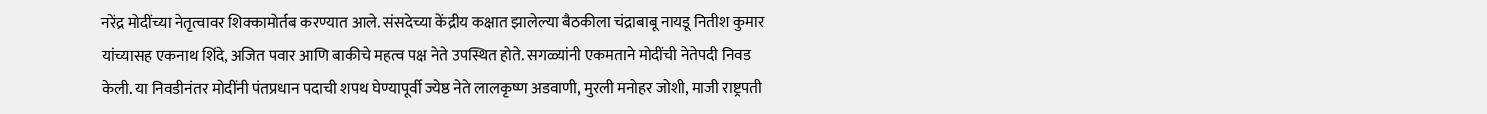नरेंद्र मोदींच्या नेतृत्वावर शिक्कामोर्तब करण्यात आले. संसदेच्या केंद्रीय कक्षात झालेल्या बैठकीला चंद्राबाबू नायडू नितीश कुमार यांच्यासह एकनाथ शिंदे, अजित पवार आणि बाकीचे महत्व पक्ष नेते उपस्थित होते. सगळ्यांनी एकमताने मोदींची नेतेपदी निवड केली. या निवडीनंतर मोदींनी पंतप्रधान पदाची शपथ घेण्यापूर्वी ज्येष्ठ नेते लालकृष्ण अडवाणी, मुरली मनोहर जोशी, माजी राष्ट्रपती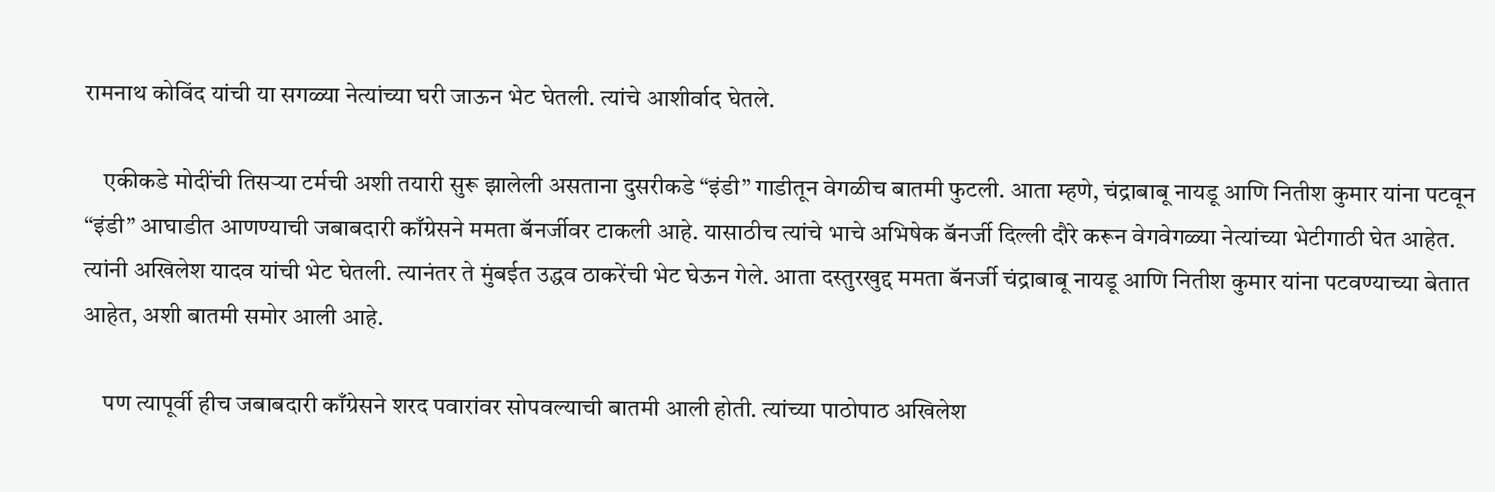रामनाथ कोविंद यांची या सगळ्या नेत्यांच्या घरी जाऊन भेट घेतली. त्यांचे आशीर्वाद घेतले.

    एकीकडे मोदींची तिसऱ्या टर्मची अशी तयारी सुरू झालेली असताना दुसरीकडे “इंडी” गाडीतून वेगळीच बातमी फुटली. आता म्हणे, चंद्राबाबू नायडू आणि नितीश कुमार यांना पटवून “इंडी” आघाडीत आणण्याची जबाबदारी काँग्रेसने ममता बॅनर्जीवर टाकली आहे. यासाठीच त्यांचे भाचे अभिषेक बॅनर्जी दिल्ली दौरे करून वेगवेगळ्या नेत्यांच्या भेटीगाठी घेत आहेत. त्यांनी अखिलेश यादव यांची भेट घेतली. त्यानंतर ते मुंबईत उद्धव ठाकरेंची भेट घेऊन गेले. आता दस्तुरखुद्द ममता बॅनर्जी चंद्राबाबू नायडू आणि नितीश कुमार यांना पटवण्याच्या बेतात आहेत, अशी बातमी समोर आली आहे.

    पण त्यापूर्वी हीच जबाबदारी काँग्रेसने शरद पवारांवर सोपवल्याची बातमी आली होती. त्यांच्या पाठोपाठ अखिलेश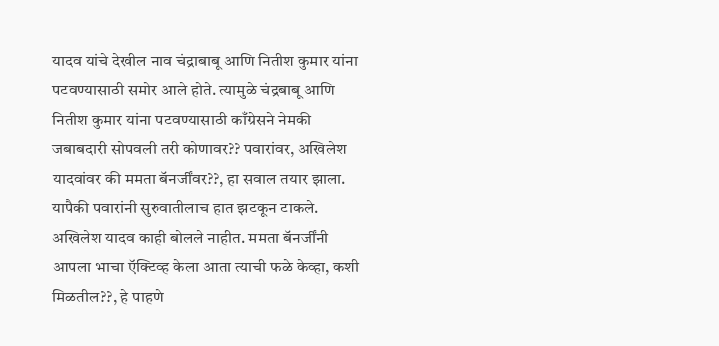यादव यांचे देखील नाव चंद्राबाबू आणि नितीश कुमार यांना पटवण्यासाठी समोर आले होते. त्यामुळे चंद्रबाबू आणि नितीश कुमार यांना पटवण्यासाठी काँग्रेसने नेमकी जबाबदारी सोपवली तरी कोणावर?? पवारांवर, अखिलेश यादवांवर की ममता बॅनर्जींवर??, हा सवाल तयार झाला. यापैकी पवारांनी सुरुवातीलाच हात झटकून टाकले. अखिलेश यादव काही बोलले नाहीत. ममता बॅनर्जींनी आपला भाचा ऍक्टिव्ह केला आता त्याची फळे केव्हा, कशी मिळतील??, हे पाहणे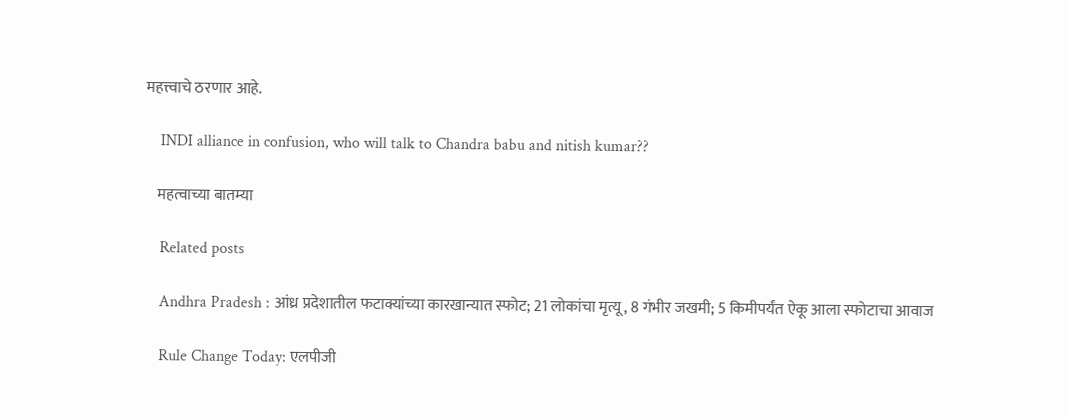महत्त्वाचे ठरणार आहे.

    INDI alliance in confusion, who will talk to Chandra babu and nitish kumar??

    महत्वाच्या बातम्या

    Related posts

    Andhra Pradesh : आंध्र प्रदेशातील फटाक्यांच्या कारखान्यात स्फोट; 21 लोकांचा मृत्यू, 8 गंभीर जखमी; 5 किमीपर्यंत ऐकू आला स्फोटाचा आवाज

    Rule Change Today: एलपीजी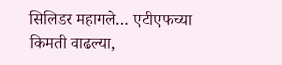सिलिडर महागले… एटीएफच्या किमती वाढल्या,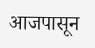आजपासून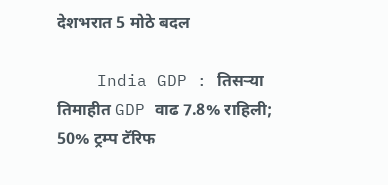देशभरात 5 मोठे बदल

    India GDP : तिसऱ्या तिमाहीत GDP वाढ 7.8% राहिली; 50% ट्रम्प टॅरिफ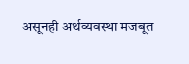असूनही अर्थव्यवस्था मजबूत